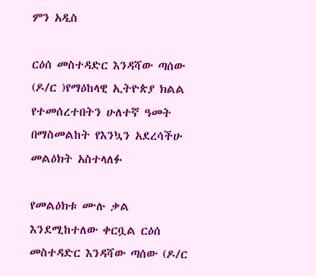ምን አዲስ

ርዕሰ መስተዳድር እንዳሻው ጣሰው (ዶ/ር )የማዕከላዊ ኢትዮጵያ ክልል የተመሰረተበትን ሁለተኛ ዓመት በማስመልከት የእንኳን አደረሳችሁ መልዕክት አስተላለፉ

የመልዕክቱ ሙሉ ቃል እንደሚከተለው ቀርቧል ርዕሰ መስተዳድር እንዳሻው ጣሰው (ዶ/ር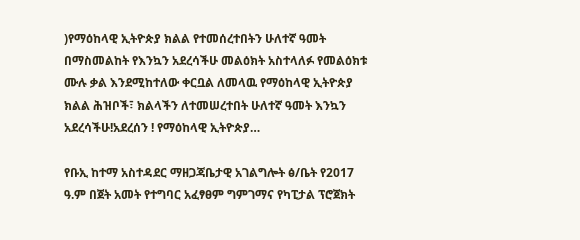)የማዕከላዊ ኢትዮጵያ ክልል የተመሰረተበትን ሁለተኛ ዓመት በማስመልከት የእንኳን አደረሳችሁ መልዕክት አስተላለፉ የመልዕክቱ ሙሉ ቃል እንደሚከተለው ቀርቧል ለመላዉ የማዕከላዊ ኢትዮጵያ ክልል ሕዝቦች፣ ክልላችን ለተመሠረተበት ሁለተኛ ዓመት እንኳን አደረሳችሁ!አደረሰን ! የማዕከላዊ ኢትዮጵያ…

የቡኢ ከተማ አስተዳደር ማዘጋጃቤታዊ አገልግሎት ፅ/ቤት የ2017 ዓ.ም በጀት አመት የተግባር አፈፃፀም ግምገማና የካፒታል ፕሮጀክት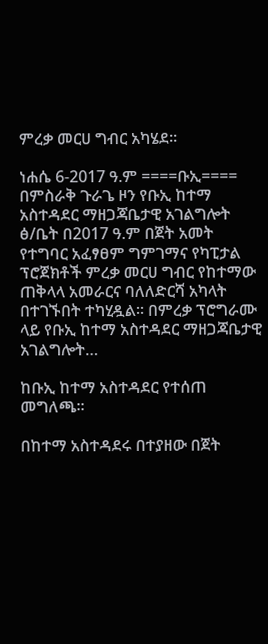ምረቃ መርሀ ግብር አካሄደ።

ነሐሴ 6-2017 ዓ.ም ====ቡኢ==== በምስራቅ ጉራጌ ዞን የቡኢ ከተማ አስተዳደር ማዘጋጃቤታዊ አገልግሎት ፅ/ቤት በ2017 ዓ.ም በጀት አመት የተግባር አፈፃፀም ግምገማና የካፒታል ፕሮጀክቶች ምረቃ መርሀ ግብር የከተማው ጠቅላላ አመራርና ባለለድርሻ አካላት በተገኙበት ተካሂዷል። በምረቃ ፕሮግራሙ ላይ የቡኢ ከተማ አስተዳደር ማዘጋጃቤታዊ አገልግሎት…

ከቡኢ ከተማ አስተዳደር የተሰጠ መግለጫ።

በከተማ አስተዳደሩ በተያዘው በጀት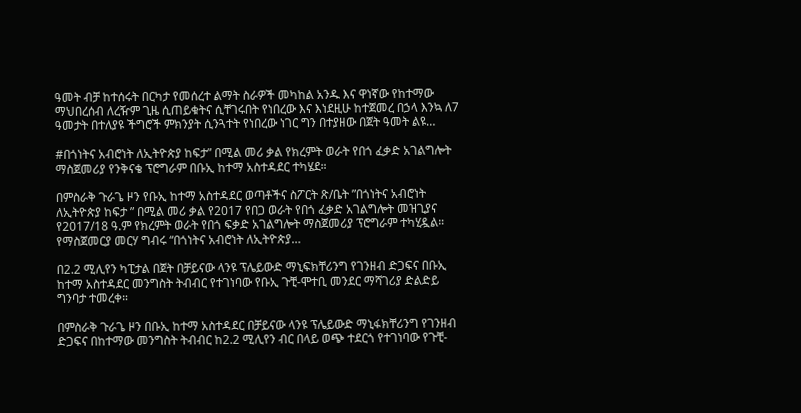ዓመት ብቻ ከተሰሩት በርካታ የመሰረተ ልማት ስራዎች መካከል አንዱ እና ዋነኛው የከተማው ማህበረሰብ ለረዥም ጊዜ ሲጠይቁትና ሲቸገሩበት የነበረው እና እነደዚሁ ከተጀመረ በኃላ እንኳ ለ7 ዓመታት በተለያዩ ችግሮች ምክንያት ሲንጓተት የነበረው ነገር ግን በተያዘው በጀት ዓመት ልዩ…

#በጎነትና አብሮነት ለኢትዮጵያ ከፍታ” በሚል መሪ ቃል የክረምት ወራት የበጎ ፈቃድ አገልግሎት ማስጀመሪያ የንቅናቄ ፕሮግራም በቡኢ ከተማ አስተዳደር ተካሄደ።

በምስራቅ ጉራጌ ዞን የቡኢ ከተማ አስተዳደር ወጣቶችና ስፖርት ጽ/ቤት ”በጎነትና አብሮነት ለኢትዮጵያ ከፍታ ” በሚል መሪ ቃል የ2017 የበጋ ወራት የበጎ ፈቃድ አገልግሎት መዝጊያና የ2017/18 ዓ.ም የክረምት ወራት የበጎ ፍቃድ አገልግሎት ማስጀመሪያ ፕሮግራም ተካሂዷል። የማስጀመርያ መርሃ ግብሩ “በጎነትና አብሮነት ለኢትዮጵያ…

በ2.2 ሚሊየን ካፒታል በጀት በቻይናው ላንዩ ፕሌይውድ ማኒፍክቸሪንግ የገንዘብ ድጋፍና በቡኢ ከተማ አስተዳደር መንግስት ትብብር የተገነባው የቡኢ ጉቺ-ሞተቢ መንደር ማሻገሪያ ድልድይ ግንባታ ተመረቀ።

በምስራቅ ጉራጌ ዞን በቡኢ ከተማ አስተዳደር በቻይናው ላንዩ ፕሌይውድ ማኒፋክቸሪንግ የገንዘብ ድጋፍና በከተማው መንግስት ትብብር ከ2.2 ሚሊየን ብር በላይ ወጭ ተደርጎ የተገነባው የጉቺ-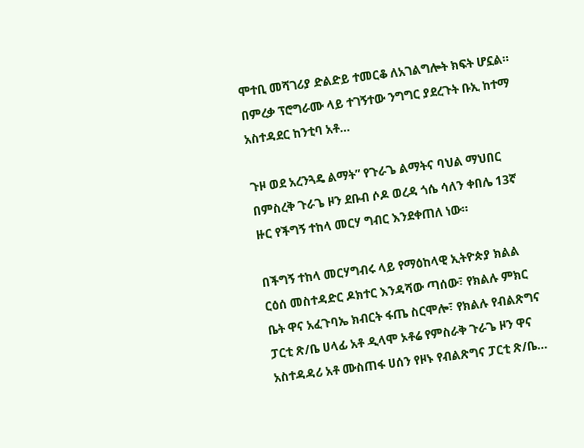ሞተቢ መሻገሪያ ድልድይ ተመርቆ ለአገልግሎት ክፍት ሆኗል። በምረቃ ፕሮግራሙ ላይ ተገኝተው ንግግር ያደረጉት ቡኢ ከተማ አስተዳደር ከንቲባ አቶ…

ጉዞ ወደ አረንጓዴ ልማት” የጉራጌ ልማትና ባህል ማህበር በምስረቅ ጉራጌ ዞን ደቡብ ሶዶ ወረዳ ጎሴ ሳለን ቀበሌ 13ኛ ዙር የችግኝ ተከላ መርሃ ግብር እንደቀጠለ ነው።

በችግኝ ተከላ መርሃግብሩ ላይ የማዕከላዊ ኢትዮጵያ ክልል ርዕሰ መስተዳድር ዶክተር እንዳሻው ጣሰው፣ የክልሉ ምክር ቤት ዋና አፈጉባኤ ክብርት ፋጤ ስርሞሎ፣ የክልሉ የብልጽግና ፓርቲ ጽ/ቤ ሀላፊ አቶ ዲላሞ ኦቶሬ የምስራቅ ጉራጌ ዞን ዋና አስተዳዳሪ አቶ ሙስጠፋ ሀሰን የዞኑ የብልጽግና ፓርቲ ጽ/ቤ…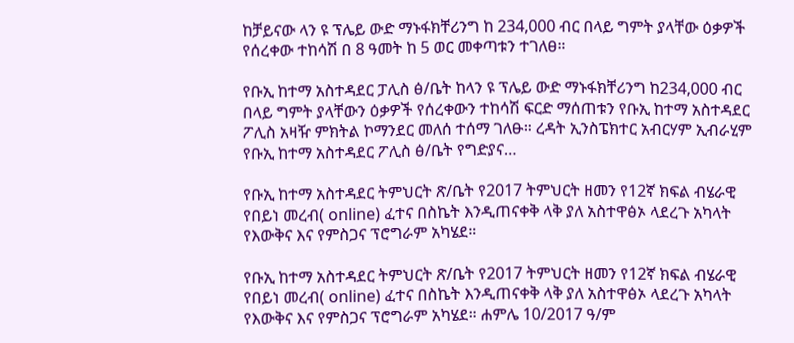ከቻይናው ላን ዩ ፕሌይ ውድ ማኑፋክቸሪንግ ከ 234,000 ብር በላይ ግምት ያላቸው ዕቃዎች የሰረቀው ተከሳሽ በ 8 ዓመት ከ 5 ወር መቀጣቱን ተገለፀ።

የቡኢ ከተማ አስተዳደር ፓሊስ ፅ/ቤት ከላን ዩ ፕሌይ ውድ ማኑፋክቸሪንግ ከ234,000 ብር በላይ ግምት ያላቸውን ዕቃዎች የሰረቀውን ተከሳሽ ፍርድ ማሰጠቱን የቡኢ ከተማ አስተዳደር ፖሊስ አዛዥ ምክትል ኮማንደር መለሰ ተሰማ ገለፁ። ረዳት ኢንስፔክተር አብርሃም ኢብራሂም የቡኢ ከተማ አስተዳደር ፖሊስ ፅ/ቤት የግድያና…

የቡኢ ከተማ አስተዳደር ትምህርት ጽ/ቤት የ2017 ትምህርት ዘመን የ12ኛ ክፍል ብሄራዊ የበይነ መረብ( online) ፈተና በስኬት እንዲጠናቀቅ ላቅ ያለ አስተዋፅኦ ላደረጉ አካላት የእውቅና እና የምስጋና ፕሮግራም አካሄደ።

የቡኢ ከተማ አስተዳደር ትምህርት ጽ/ቤት የ2017 ትምህርት ዘመን የ12ኛ ክፍል ብሄራዊ የበይነ መረብ( online) ፈተና በስኬት እንዲጠናቀቅ ላቅ ያለ አስተዋፅኦ ላደረጉ አካላት የእውቅና እና የምስጋና ፕሮግራም አካሄደ። ሐምሌ 10/2017 ዓ/ም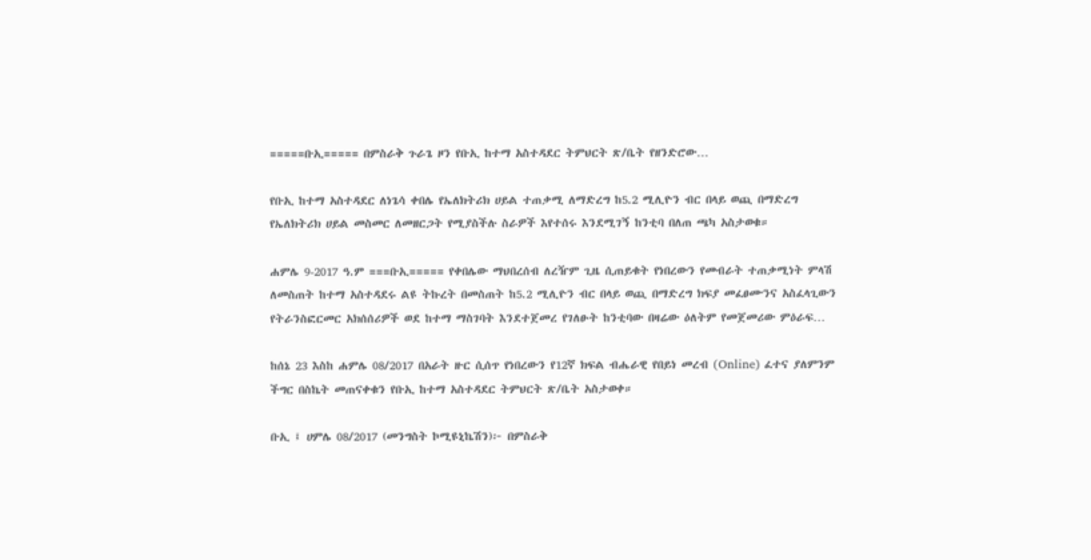=====ቡኢ===== በምስራቅ ጉራጌ ዞን የቡኢ ከተማ አስተዳደር ትምህርት ጽ/ቤት የዘንድሮው…

የቡኢ ከተማ አስተዳደር ለነጌሳ ቀበሌ የኤለክትሪክ ሀይል ተጠቃሚ ለማድረግ ከ5.2 ሚሊዮን ብር በላይ ወጪ በማድረግ የኤለክትሪክ ሀይል መስመር ለመዘርጋት የሚያስችሉ ስራዎች እየተሰሩ እንደሚገኝ ከንቲባ በለጠ ጫካ አስታወቁ።

ሐምሌ 9-2017 ዓ.ም ===ቡኢ===== የቀበሌው ማህበረሰብ ለረዥም ጊዜ ሲጠይቁት የነበረውን የመብራት ተጠቃሚነት ምላሽ ለመስጠት ከተማ አስተዳደሩ ልዩ ትኩረት በመስጠት ከ5.2 ሚሊዮን ብር በላይ ወጪ በማድረግ ክፍያ መፈፀሙንና አስፈላጊውን የትራንስፎርመር አክሰሰሪዎች ወደ ከተማ ማስገባት እንደተጀመረ የገለፁት ከንቲባው በዛሬው ዕለትም የመጀመሪው ምዕራፍ…

ከሰኔ 23 እስከ ሐምሌ 08/2017 በአራት ዙር ሲሰጥ የነበረውን የ12ኛ ክፍል ብሔራዊ የበይነ መረብ (Online) ፈተና ያለምንም ችግር በስኬት መጠናቀቁን የቡኢ ከተማ አስተዳደር ትምህርት ጽ/ቤት አስታወቀ።

ቡኢ ፤ ሀምሌ 08/2017 (መንግስት ኮሚዩኒኬሽን)፦ በምስራቅ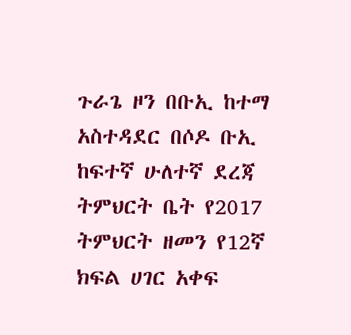ጉራጌ ዞን በቡኢ ከተማ አስተዳደር በሶዶ ቡኢ ከፍተኛ ሁለተኛ ደረጃ ትምህርት ቤት የ2017 ትምህርት ዘመን የ12ኛ ክፍል ሀገር አቀፍ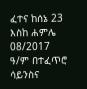ፈተና ከሰኔ 23 እስከ ሐምሌ 08/2017 ዓ/ም በተፈጥሮ ሳይንስና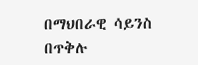በማህበራዊ ሳይንስ በጥቅሉ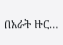በአራት ዙር…